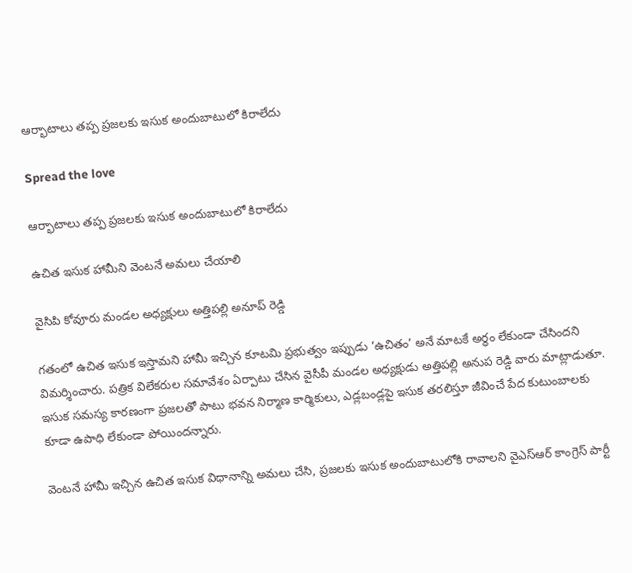ఆర్భాటాలు తప్ప ప్రజలకు ఇసుక అందుబాటులో కిరాలేదు

Spread the love

ఆర్భాటాలు తప్ప ప్రజలకు ఇసుక అందుబాటులో కిరాలేదు

ఉచిత ఇసుక హామీని వెంటనే అమలు చేయాలి

వైసిపి కోవూరు మండల అధ్యక్షులు అత్తిపల్లి అనూప్ రెడ్డి

గతంలో ఉచిత ఇసుక ఇస్తామని హామీ ఇచ్చిన కూటమి ప్రభుత్వం ఇప్పుడు ‘ఉచితం’ అనే మాటకే అర్థం లేకుండా చేసిందని విమర్శించారు. పత్రిక విలేకరుల సమావేశం ఏర్పాటు చేసిన వైసీపీ మండల అధ్యక్షుడు అత్తిపల్లి అనుప రెడ్డి వారు మాట్లాడుతూ. ఇసుక సమస్య కారణంగా ప్రజలతో పాటు భవన నిర్మాణ కార్మికులు, ఎడ్లబండ్లపై ఇసుక తరలిస్తూ జీవించే పేద కుటుంబాలకు కూడా ఉపాధి లేకుండా పోయిందన్నారు.

వెంటనే హామీ ఇచ్చిన ఉచిత ఇసుక విధానాన్ని అమలు చేసి, ప్రజలకు ఇసుక అందుబాటులోకి రావాలని వైఎస్ఆర్ కాంగ్రెస్ పార్టీ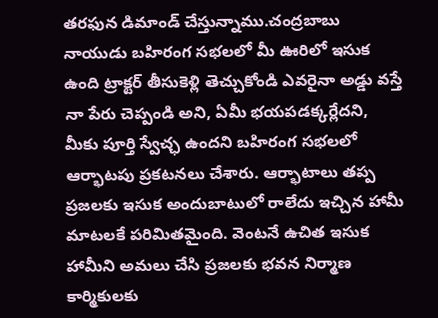తరఫున డిమాండ్ చేస్తున్నాము.చంద్రబాబు నాయుడు బహిరంగ సభలలో మీ ఊరిలో ఇసుక ఉంది ట్రాక్టర్ తీసుకెళ్లి తెచ్చుకోండి ఎవరైనా అడ్డు వస్తే నా పేరు చెప్పండి అని, ఏమీ భయపడక్కర్లేదని, మీకు పూర్తి స్వేచ్ఛ ఉందని బహిరంగ సభలలో ఆర్భాటపు ప్రకటనలు చేశారు. ఆర్భాటాలు తప్ప ప్రజలకు ఇసుక అందుబాటులో రాలేదు ఇచ్చిన హామీ మాటలకే పరిమితమైంది. వెంటనే ఉచిత ఇసుక హామీని అమలు చేసి ప్రజలకు భవన నిర్మాణ కార్మికులకు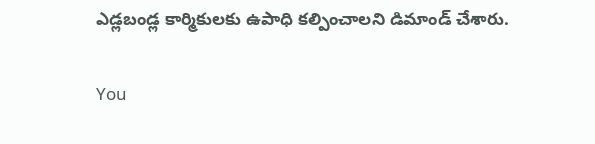ఎడ్లబండ్ల కార్మికులకు ఉపాధి కల్పించాలని డిమాండ్ చేశారు.

You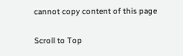cannot copy content of this page

Scroll to Top